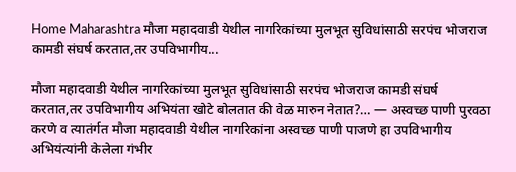Home Maharashtra मौजा महादवाडी येथील नागरिकांच्या मुलभूत सुविधांसाठी सरपंच भोजराज कामडी संघर्ष करतात,तर उपविभागीय...

मौजा महादवाडी येथील नागरिकांच्या मुलभूत सुविधांसाठी सरपंच भोजराज कामडी संघर्ष करतात,तर उपविभागीय अभियंता खोटे बोलतात की वेळ मारुन नेतात?… — अस्वच्छ पाणी पुरवठा करणे व त्यातंर्गत मौजा महादवाडी येथील नागरिकांना अस्वच्छ पाणी पाजणे हा उपविभागीय अभियंत्यांनी केलेला गंभीर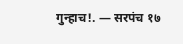गुन्हाच!. — सरपंच १७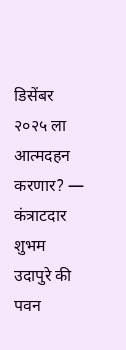डिसेंबर २०२५ ला आत्मदहन करणार? — कंत्राटदार शुभम उदापुरे की पवन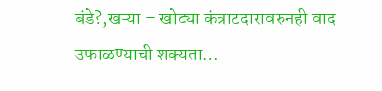बंडे?,खऱ्या – खोट्या कंत्राटदारावरुनही वाद उफाळण्याची शक्यता…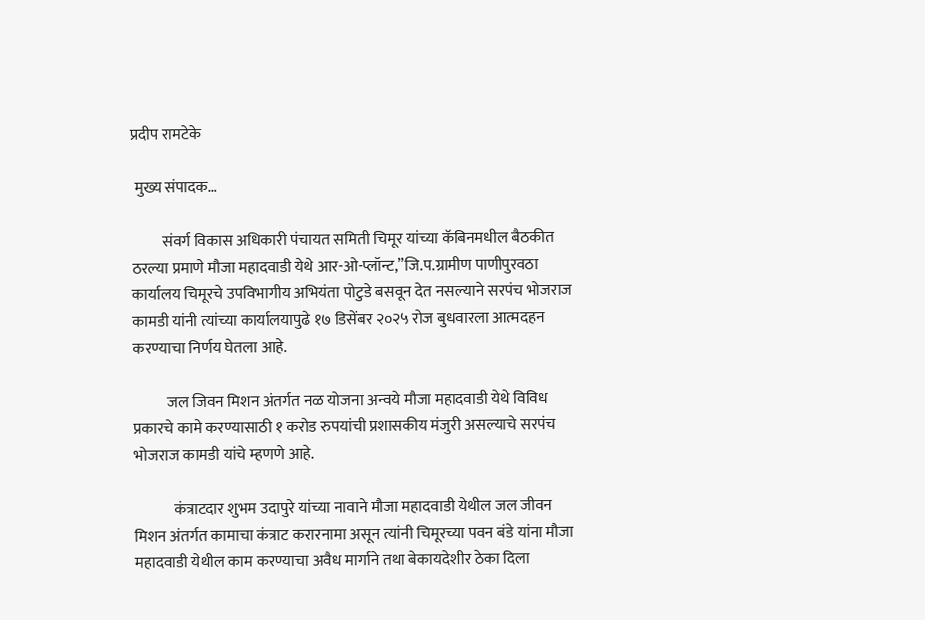प्रदीप रामटेके

 मुख्य संपादक…

          संवर्ग विकास अधिकारी पंचायत समिती चिमूर यांच्या कॅबिनमधील बैठकीत ठरल्या प्रमाणे मौजा महादवाडी येथे आर-ओ-प्लॉन्ट,”जि.प.ग्रामीण पाणीपुरवठा कार्यालय चिमूरचे उपविभागीय अभियंता पोटुडे बसवून देत नसल्याने सरपंच भोजराज कामडी यांनी त्यांच्या कार्यालयापुढे १७ डिसेंबर २०२५ रोज बुधवारला आत्मदहन करण्याचा निर्णय घेतला आहे.

           जल जिवन मिशन अंतर्गत नळ योजना अन्वये मौजा महादवाडी येथे विविध प्रकारचे कामे करण्यासाठी १ करोड रुपयांची प्रशासकीय मंजुरी असल्याचे सरपंच भोजराज कामडी यांचे म्हणणे आहे.

             कंत्राटदार शुभम उदापुरे यांच्या नावाने मौजा महादवाडी येथील जल जीवन मिशन अंतर्गत कामाचा कंत्राट करारनामा असून त्यांनी चिमूरच्या पवन बंडे यांना मौजा महादवाडी येथील काम करण्याचा अवैध मार्गाने तथा बेकायदेशीर ठेका दिला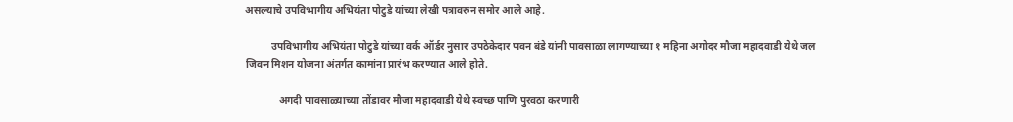असल्याचे उपविभागीय अभियंता पोटुडे यांच्या लेखी पत्रावरुन समोर आले आहे.

          उपविभागीय अभियंता पोटुडे यांच्या वर्क ऑर्डर नुसार उपठेकेदार पवन बंडे यांनी पावसाळा लागण्याच्या १ महिना अगोदर मौजा महादवाडी येथे जल जिवन मिशन योजना अंतर्गत कामांना प्रारंभ करण्यात आले होते.

             अगदी पावसाळ्याच्या तोंडावर मौजा महादवाडी येथे स्वच्छ पाणि पुरवठा करणारी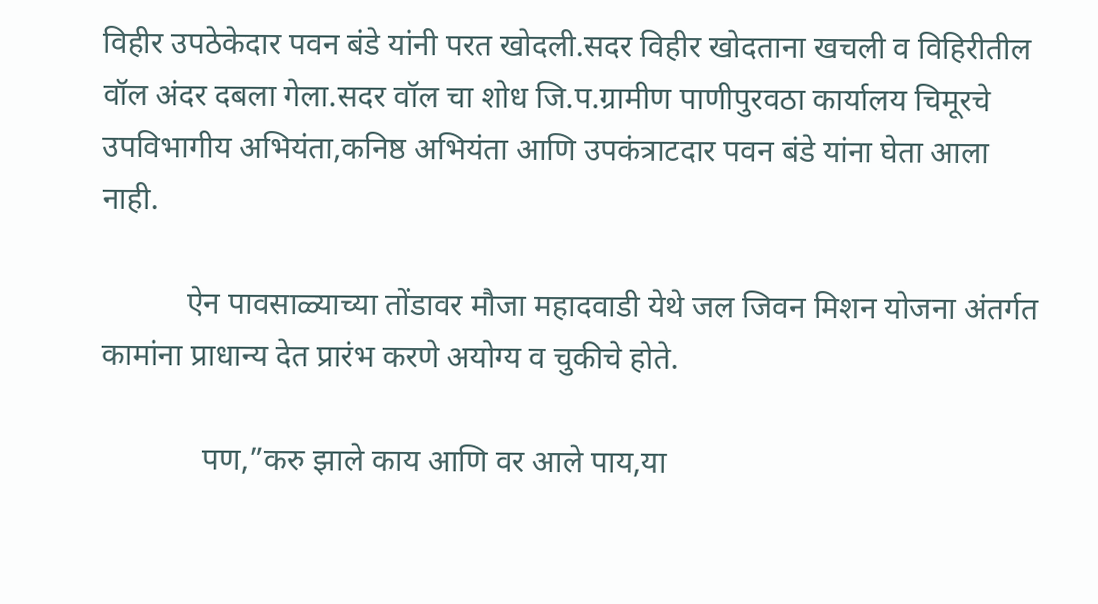विहीर उपठेकेदार पवन बंडे यांनी परत खोदली.सदर विहीर खोदताना खचली व विहिरीतील वॉल अंदर दबला गेला.सदर वॉल चा शोध जि.प.ग्रामीण पाणीपुरवठा कार्यालय चिमूरचे उपविभागीय अभियंता,कनिष्ठ अभियंता आणि उपकंत्राटदार पवन बंडे यांना घेता आला नाही.

           ऐन पावसाळ्याच्या तोंडावर मौजा महादवाडी येथे जल जिवन मिशन योजना अंतर्गत कामांना प्राधान्य देत प्रारंभ करणे अयोग्य व चुकीचे होते.

             पण,”करु झाले काय आणि वर आले पाय,या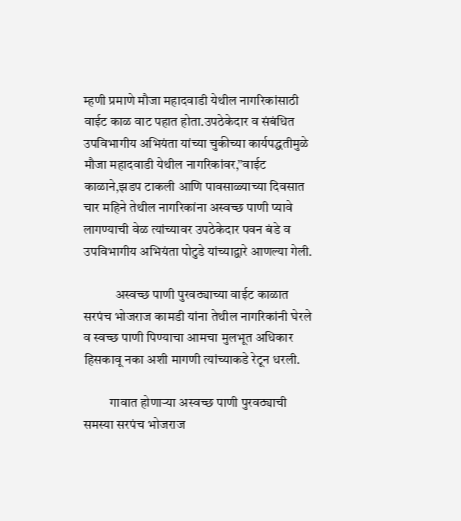म्हणी प्रमाणे मौजा महादवाडी येथील नागरिकांसाठी वाईट काळ वाट पहात होता.उपठेकेदार व संबंधित उपविभागीय अभियंता यांच्या चुकीच्या कार्यपद्धतीमुळे मौजा महादवाडी येथील नागरिकांवर,”वाईट काळाने,झडप टाकली आणि पावसाळ्याच्या दिवसात चार महिने तेथील नागरिकांना अस्वच्छ पाणी प्यावे लागण्याची वेळ त्यांच्यावर उपठेकेदार पवन बंडे व उपविभागीय अभियंता पोटुडे यांच्याद्वारे आणल्या गेली.

            अस्वच्छ पाणी पुरवठ्याच्या वाईट काळात सरपंच भोजराज कामडी यांना तेथील नागरिकांनी घेरले व स्वच्छ पाणी पिण्याचा आमचा मुलभूत अधिकार हिसकावू नका अशी मागणी त्यांच्याकडे रेटून धरली.

          गावात होणाऱ्या अस्वच्छ पाणी पुरवठ्याची समस्या सरपंच भोजराज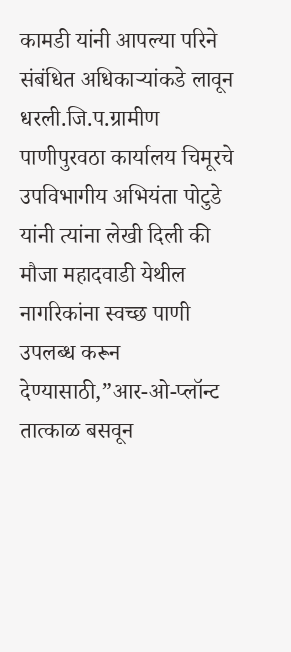कामडी यांनी आपल्या परिने संबंधित अधिकाऱ्यांकडे लावून धरली.जि.प.ग्रामीण पाणीपुरवठा कार्यालय चिमूरचे उपविभागीय अभियंता पोटुडे यांनी त्यांना लेखी दिली की मौजा महादवाडी येथील नागरिकांना स्वच्छ पाणी उपलब्ध करून देण्यासाठी,”आर-ओ-प्लॉन्ट तात्काळ बसवून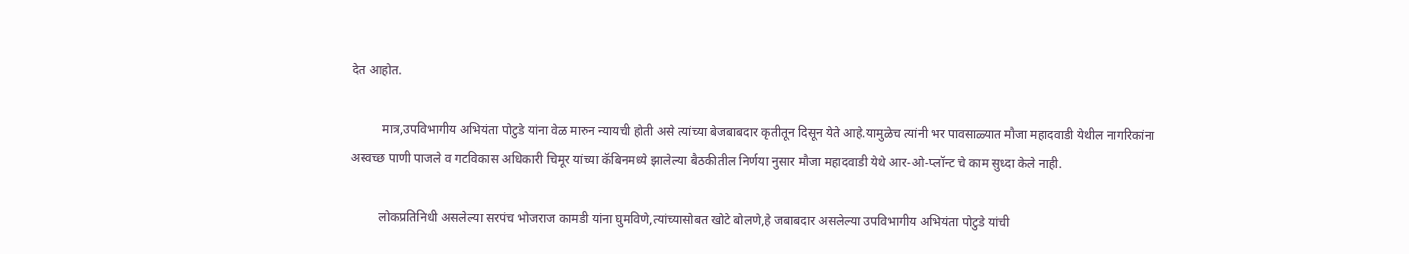देत आहोत.

          मात्र,उपविभागीय अभियंता पोटुडे यांना वेळ मारुन न्यायची होती असे त्यांच्या बेजबाबदार कृतीतून दिसून येते आहे.यामुळेच त्यांनी भर पावसाळ्यात मौजा महादवाडी येथील नागरिकांना अस्वच्छ पाणी पाजले व गटविकास अधिकारी चिमूर यांच्या कॅबिनमध्ये झालेल्या बैठकीतील निर्णया नुसार मौजा महादवाडी येथे आर-ओ-प्लॉन्ट चे काम सुध्दा केले नाही.

         लोकप्रतिनिधी असलेल्या सरपंच भोजराज कामडी यांना घुमविणे,त्यांच्यासोबत खोटे बोलणे,हे जबाबदार असलेल्या उपविभागीय अभियंता पोटुडे यांची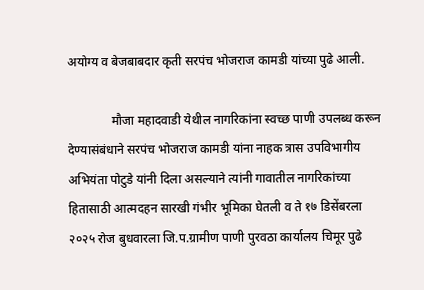अयोग्य व बेजबाबदार कृती सरपंच भोजराज कामडी यांच्या पुढे आली.

              मौजा महादवाडी येथील नागरिकांना स्वच्छ पाणी उपलब्ध करून देण्यासंबंधाने सरपंच भोजराज कामडी यांना नाहक त्रास उपविभागीय अभियंता पोटुडे यांनी दिला असल्याने त्यांनी गावातील नागरिकांच्या हितासाठी आत्मदहन सारखी गंभीर भूमिका घेतली व ते १७ डिसेंबरला २०२५ रोज बुधवारला जि.प.ग्रामीण पाणी पुरवठा कार्यालय चिमूर पुढे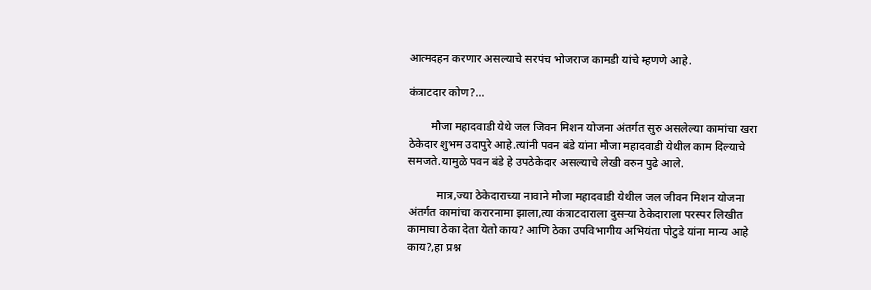आत्मदहन करणार असल्याचे सरपंच भोजराज कामडी यांचे म्हणणे आहे.

कंत्राटदार कोण?…

        मौजा महादवाडी येथे जल जिवन मिशन योजना अंतर्गत सुरु असलेल्या कामांचा खरा ठेकेदार शुभम उदापुरे आहे.त्यांनी पवन बंडे यांना मौजा महादवाडी येथील काम दिल्याचे समजते.यामुळे पवन बंडे हे उपठेकेदार असल्याचे लेखी वरुन पुढे आले.

          मात्र,ज्या ठेकेदाराच्या नावाने मौजा महादवाडी येथील जल जीवन मिशन योजना अंतर्गत कामांचा करारनामा झाला,त्या कंत्राटदाराला दुसऱ्या ठेकेदाराला परस्पर लिखीत कामाचा ठेका देता येतो काय? आणि ठेका उपविभागीय अभियंता पोटुडे यांना मान्य आहे काय?,हा प्रश्न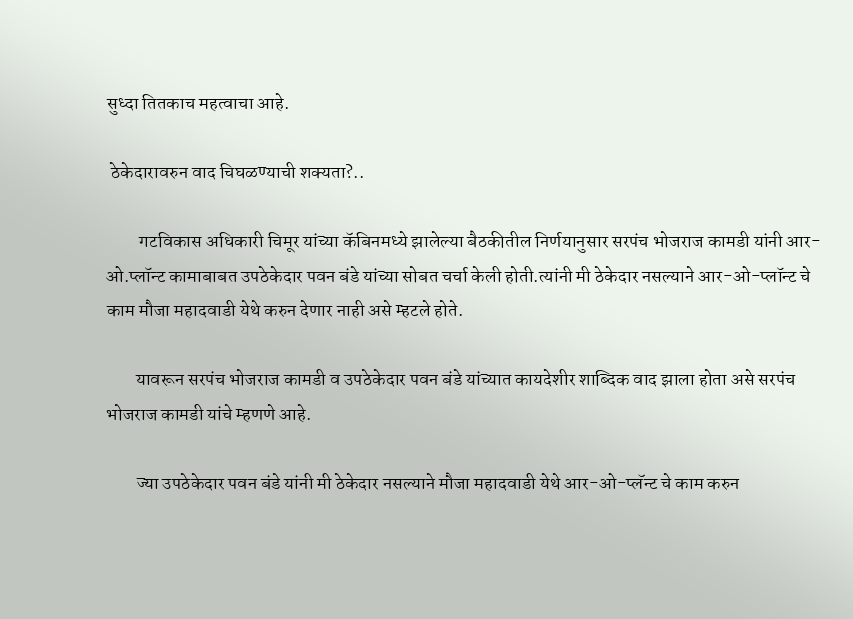सुध्दा तितकाच महत्वाचा आहे.

 ठेकेदारावरुन वाद चिघळण्याची शक्यता?..

         गटविकास अधिकारी चिमूर यांच्या कॅबिनमध्ये झालेल्या बैठकीतील निर्णयानुसार सरपंच भोजराज कामडी यांनी आर-ओ.प्लॉन्ट कामाबाबत उपठेकेदार पवन बंडे यांच्या सोबत चर्चा केली होती.त्यांनी मी ठेकेदार नसल्याने आर-ओ-प्लॉन्ट चे काम मौजा महादवाडी येथे करुन देणार नाही असे म्हटले होते.

        यावरून सरपंच भोजराज कामडी व उपठेकेदार पवन बंडे यांच्यात कायदेशीर शाब्दिक वाद झाला होता असे सरपंच भोजराज कामडी यांचे म्हणणे आहे.

        ज्या उपठेकेदार पवन बंडे यांनी मी ठेकेदार नसल्याने मौजा महादवाडी येथे आर-ओ-प्लॅन्ट चे काम करुन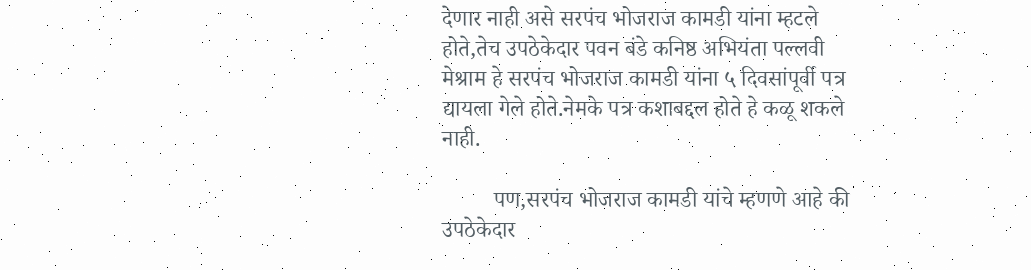देणार नाही असे सरपंच भोजराज कामडी यांना म्हटले होते,तेच उपठेकेदार पवन बंडे कनिष्ठ अभियंता पल्लवी मेश्राम हे सरपंच भोजराज कामडी यांना ५ दिवसांपूर्वी पत्र द्यायला गेले होते.नेमके पत्र कशाबद्दल होते हे कळू शकले नाही.

         पण,सरपंच भोजराज कामडी यांचे म्हणणे आहे की उपठेकेदार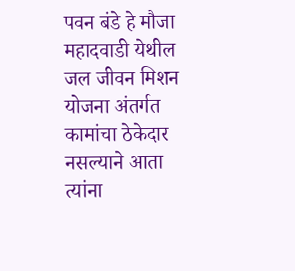पवन बंडे हे मौजा महादवाडी येथील जल जीवन मिशन योजना अंतर्गत कामांचा ठेकेदार नसल्याने आता त्यांना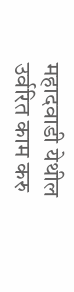महादवाडी येथील उर्वरित काम करु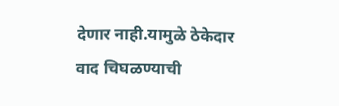देणार नाही.यामुळे ठेकेदार वाद चिघळण्याची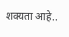शक्यता आहे..